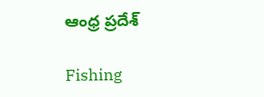ఆంధ్ర ప్రదేశ్

Fishing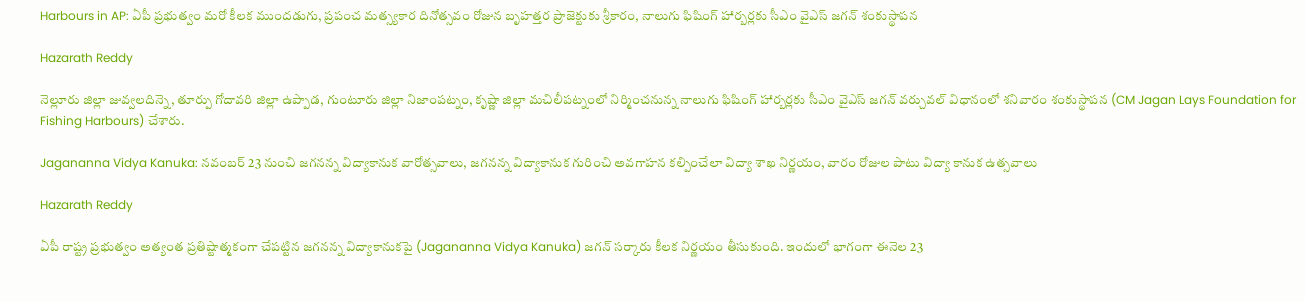Harbours in AP: ఏపీ ప్రభుత్వం మరో కీలక ముందడుగు, ప్రపంచ మత్స్యకార దినోత్సవం రోజున బృహత్తర ప్రాజెక్టుకు శ్రీకారం, నాలుగు ఫిషింగ్‌ హార్బర్లకు సీఎం వైఎస్‌ జగన్‌ శంకుస్థాపన

Hazarath Reddy

నెల్లూరు జిల్లా జువ్వలదిన్నె, తూర్పు గోదావరి జిల్లా ఉప్పాడ, గుంటూరు జిల్లా నిజాంపట్నం, కృష్ణా జిల్లా మచిలీపట్నంలో నిర్మించనున్న నాలుగు ఫిషింగ్‌ హార్బర్లకు సీఎం వైఎస్‌ జగన్‌ వర్చువల్‌ విధానంలో శనివారం శంకుస్థాపన (CM Jagan Lays Foundation for Fishing Harbours) చేశారు.

Jagananna Vidya Kanuka: నవంబర్ 23 నుంచి జగనన్న విద్యాకానుక వారోత్సవాలు, జగనన్న విద్యాకానుక గురించి అవగాహన కల్పించేలా విద్యా శాఖ నిర్ణయం, వారం రోజుల పాటు విద్యా కానుక ఉత్సవాలు

Hazarath Reddy

ఏపీ రాష్ట్ర ప్రభుత్వం అత్యంత ప్రతిష్టాత్మకంగా చేపట్టిన జగనన్న విద్యాకానుకపై (Jagananna Vidya Kanuka) జగన్ సర్కారు కీలక నిర్ణయం తీసుకుంది. ఇందులో భాగంగా ఈనెల 23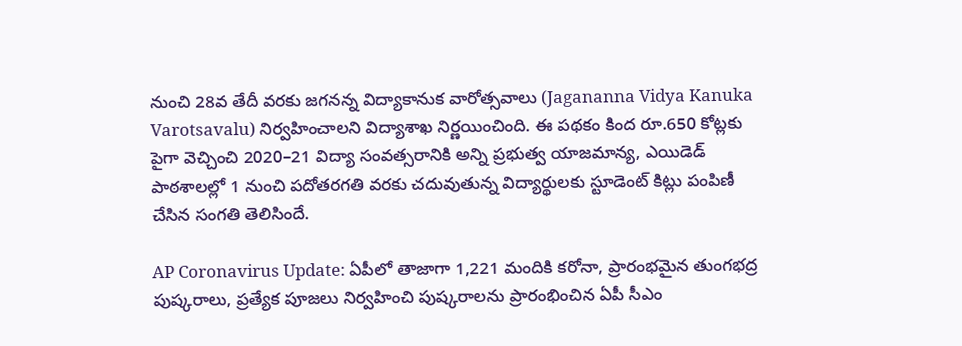నుంచి 28వ తేదీ వరకు జగనన్న విద్యాకానుక వారోత్సవాలు (Jagananna Vidya Kanuka Varotsavalu) నిర్వహించాలని విద్యాశాఖ నిర్ణయించింది. ఈ పథకం కింద రూ.650 కోట్లకు పైగా వెచ్చించి 2020–21 విద్యా సంవత్సరానికి అన్ని ప్రభుత్వ యాజమాన్య, ఎయిడెడ్‌ పాఠశాలల్లో 1 నుంచి పదోతరగతి వరకు చదువుతున్న విద్యార్థులకు స్టూడెంట్‌ కిట్లు పంపిణీ చేసిన సంగతి తెలిసిందే.

AP Coronavirus Update: ఏపీలో తాజాగా 1,221 మందికి కరోనా, ప్రారంభమైన తుంగభద్ర పుష్కరాలు, ప్రత్యేక పూజలు నిర్వహించి పుష్కరాలను ప్రారంభించిన ఏపీ సీఎం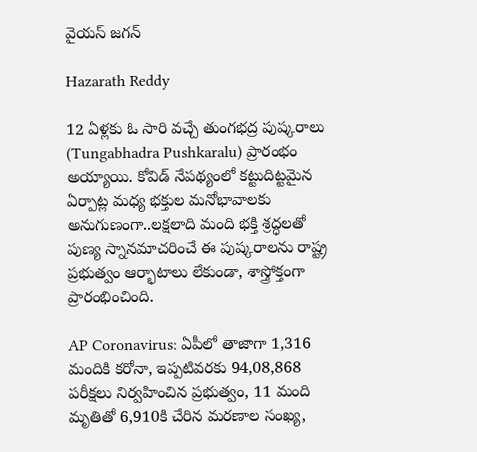వైయస్ జగన్

Hazarath Reddy

12 ఏళ్లకు ఓ సారి వచ్చే తుంగభద్ర పుష్కరాలు (Tungabhadra Pushkaralu) ప్రారంభం అయ్యాయి. కోవిడ్‌ నేపథ్యంలో కట్టుదిట్టమైన ఏర్పాట్ల మధ్య భక్తుల మనోభావాలకు అనుగుణంగా..లక్షలాది మంది భక్తి శ్రద్ధలతో పుణ్య స్నానమాచరించే ఈ పుష్కరాలను రాష్ట్ర ప్రభుత్వం ఆర్భాటాలు లేకుండా, శాస్త్రోక్తంగా ప్రారంభించింది.

AP Coronavirus: ఏపీలో తాజాగా 1,316 మందికి కరోనా, ఇప్పటివరకు 94,08,868 పరీక్షలు నిర్వహించిన ప్రభుత్వం, 11 మంది మృతితో 6,910కి చేరిన మరణాల సంఖ్య,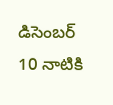డిసెంబర్‌ 10 నాటికి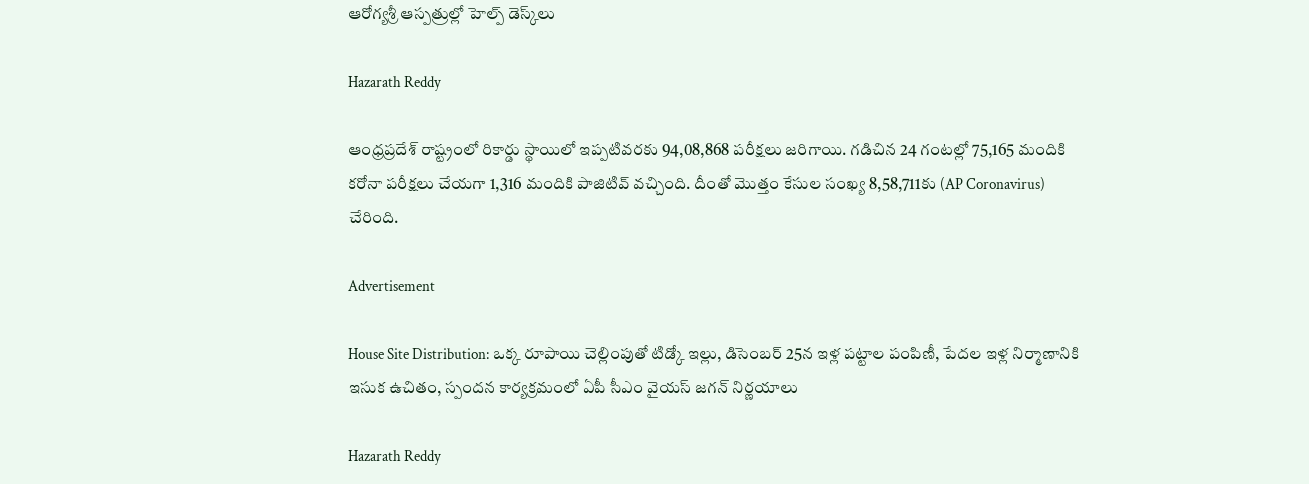ఆరోగ్యశ్రీ ఆస్పత్రుల్లో హెల్ప్‌ డెస్క్‌లు

Hazarath Reddy

ఆంధ్రప్రదేశ్‌ రాష్ట్రంలో రికార్డు స్థాయిలో ఇప్పటివరకు 94,08,868 పరీక్షలు జరిగాయి. గడిచిన 24 గంటల్లో 75,165 మందికి కరోనా పరీక్షలు చేయగా 1,316 మందికి పాజిటివ్‌ వచ్చింది. దీంతో మొత్తం కేసుల సంఖ్య 8,58,711కు (AP Coronavirus) చేరింది.

Advertisement

House Site Distribution: ఒక్క రూపాయి చెల్లింపుతో టిడ్కో ఇల్లు, డిసెంబర్ 25న ఇళ్ల పట్టాల పంపిణీ, పేదల ఇళ్ల నిర్మాణానికి ఇసుక ఉచితం, స్పందన కార్యక్రమంలో ఏపీ సీఎం వైయస్ జగన్ నిర్ణయాలు

Hazarath Reddy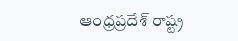ఆంధ్రప్రదేశ్ రాష్ట్ర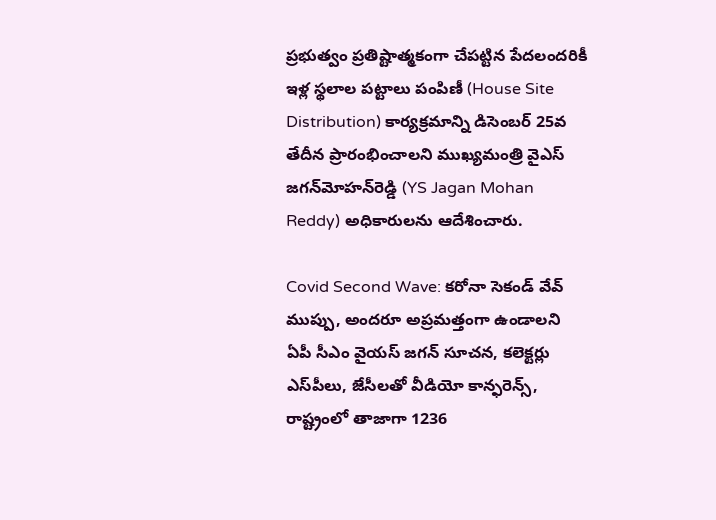ప్రభుత్వం ప్రతిష్టాత్మకంగా చేపట్టిన పేదలందరికీ ఇళ్ల స్థలాల పట్టాలు పంపిణీ (House Site Distribution) కార్యక్రమాన్ని డిసెంబర్‌ 25వ తేదీన ప్రారంభించాలని ముఖ్యమంత్రి వైఎస్‌ జగన్‌మోహన్‌రెడ్డి (YS Jagan Mohan Reddy) అధికారులను ఆదేశించారు.

Covid Second Wave: కరోనా సెకండ్ వేవ్ ముప్పు, అందరూ అప్రమత్తంగా ఉండాలని ఏపీ సీఎం వైయస్ జగన్ సూచన, కలెక్టర్లు ఎస్‌పీలు, జేసీలతో వీడియో కాన్ఫరెన్స్‌, రాష్ట్రంలో తాజాగా 1236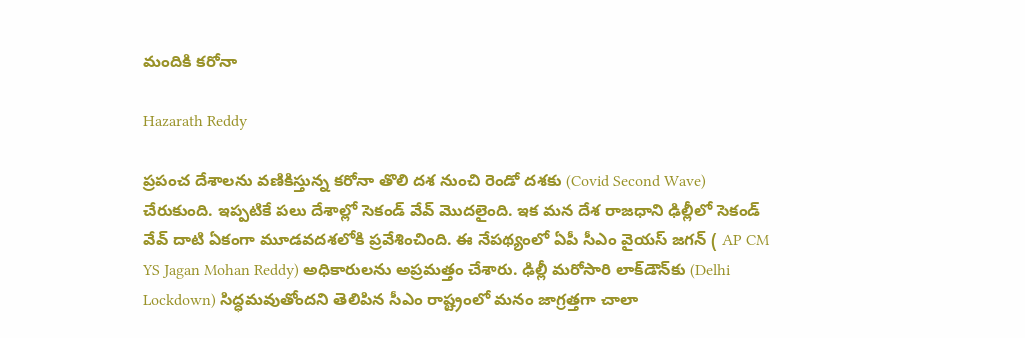మందికి కరోనా

Hazarath Reddy

ప్రపంచ దేశాలను వణికిస్తున్న కరోనా తొలి దశ నుంచి రెండో దశకు (Covid Second Wave) చేరుకుంది. ఇప్పటికే పలు దేశాల్లో సెకండ్ వేవ్ మొదలైంది. ఇక మన దేశ రాజధాని ఢిల్లీలో సెకండ్ వేవ్ దాటి ఏకంగా మూడవదశలోకి ప్రవేశించింది. ఈ నేపథ్యంలో ఏపీ సీఎం వైయస్ జగన్ ( AP CM YS Jagan Mohan Reddy) అధికారులను అప్రమత్తం చేశారు. ఢిల్లీ మరోసారి లాక్‌డౌన్‌కు (Delhi Lockdown) సిద్ధమవుతోందని తెలిపిన సీఎం రాష్ట్రంలో మనం జాగ్రత్తగా చాలా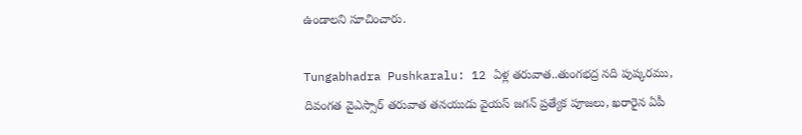ఉండాలని సూచించారు.

Tungabhadra Pushkaralu: 12 ఏళ్ల తరువాత..తుంగభద్ర నది పుష్కరము, దివంగత వైఎస్సార్ తరువాత తనయుడు వైయస్ జగన్ ప్రత్యేక పూజలు, ఖరారైన ఏపీ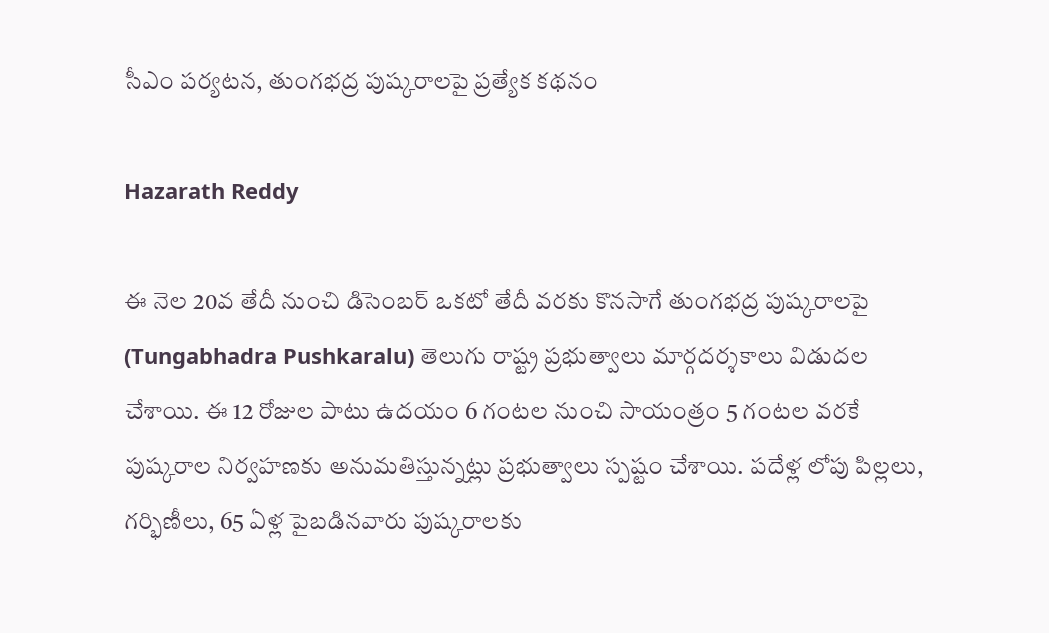సీఎం పర్యటన, తుంగ‌భ‌ద్ర పుష్క‌రాల‌పై ప్రత్యేక కథనం

Hazarath Reddy

ఈ నెల 20వ తేదీ నుంచి డిసెంబ‌ర్ ఒక‌టో తేదీ వ‌ర‌కు కొన‌సాగే తుంగ‌భ‌ద్ర పుష్క‌రాల‌పై (Tungabhadra Pushkaralu) తెలుగు రాష్ట్ర ప్రభుత్వాలు మార్గ‌ద‌ర్శ‌కాలు విడుద‌ల చేశాయి. ఈ 12 రోజుల పాటు ఉద‌యం 6 గంట‌ల నుంచి సాయంత్రం 5 గంట‌ల వ‌ర‌కే పుష్క‌రాల నిర్వ‌హ‌ణ‌కు అనుమ‌తిస్తున్న‌ట్లు ప్ర‌భుత్వాలు స్ప‌ష్టం చేశాయి. ప‌దేళ్ల లోపు పిల్ల‌లు, గ‌ర్భిణీలు, 65 ఏళ్ల పైబ‌డిన‌వారు పుష్క‌రాల‌కు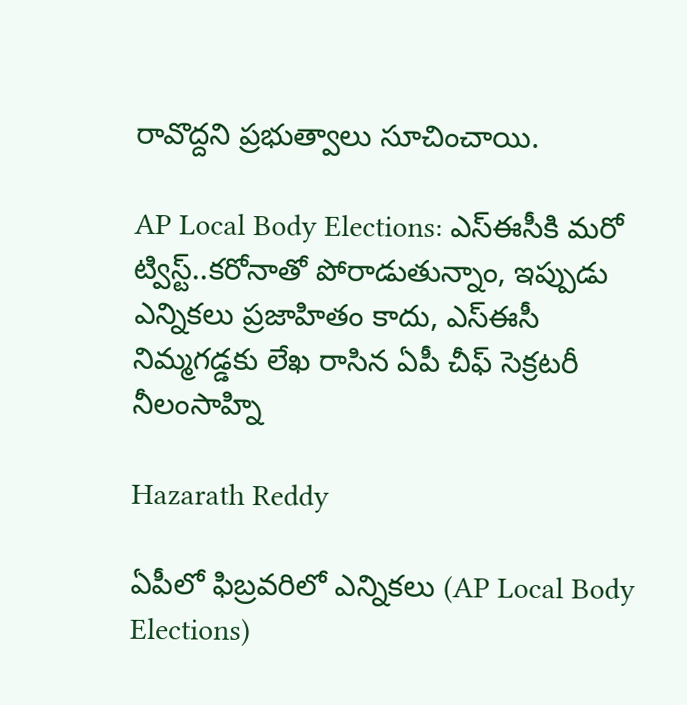రావొద్ద‌ని ప్రభుత్వాలు సూచించాయి.

AP Local Body Elections: ఎస్ఈసీకి మరో ట్విస్ట్..కరోనాతో పోరాడుతున్నాం, ఇప్పుడు ఎన్నికలు ప్రజాహితం కాదు, ఎస్ఈసీ నిమ్మగడ్డకు లేఖ రాసిన ఏపీ చీఫ్ సెక్రటరీ నీలంసాహ్ని

Hazarath Reddy

ఏపీలో ఫిబ్రవరిలో ఎన్నికలు (AP Local Body Elections)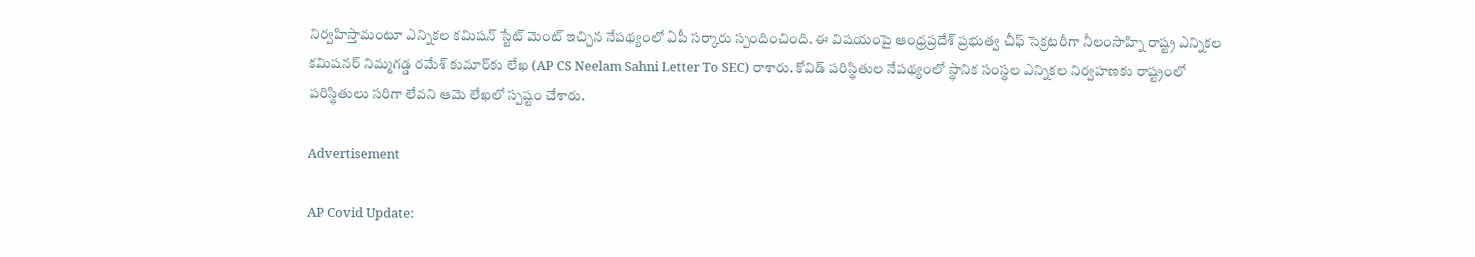నిర్వహిస్తామంటూ ఎన్నికల కమిషన్ స్టేట్ మెంట్ ఇచ్చిన నేపథ్యంలో ఏపీ సర్కారు స్పందించింది. ఈ విషయంపై ఆంధ్రప్రదేశ్‌ ప్రభుత్వ చీఫ్ సెక్రటరీగా నీలంసాహ్ని రాష్ట్ర ఎన్నికల కమిషనర్‌ నిమ్మగడ్డ రమేశ్‌ కుమార్‌కు లేఖ (AP CS Neelam Sahni Letter To SEC) రాశారు. కోవిడ్ పరిస్థితుల నేపథ్యంలో స్థానిక సంస్థల ఎన్నికల నిర్వహణకు రాష్ట్రంలో పరిస్థితులు సరిగా లేవని ఆమె లేఖలో స్పష్టం చేశారు.

Advertisement

AP Covid Update: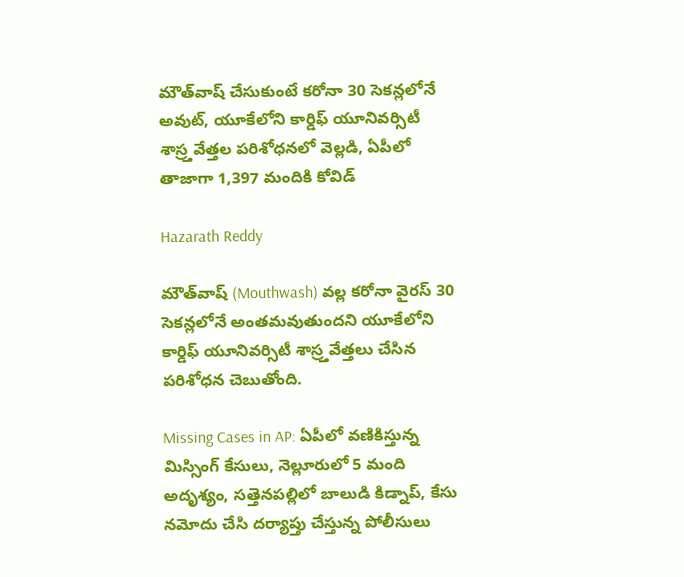మౌత్‌వాష్‌ చేసుకుంటే కరోనా 30 సెకన్లలోనే అవుట్, యూకేలోని కార్డిఫ్‌ యూనివర్సిటీ శాస్ర్తవేత్తల పరిశోధనలో వెల్లడి, ఏపీలో తాజాగా 1,397 మందికి కోవిడ్

Hazarath Reddy

మౌత్‌వాష్‌ (Mouthwash) వల్ల కరోనా వైరస్‌ 30 సెకన్లలోనే అంతమవుతుందని యూకేలోని కార్డిఫ్‌ యూనివర్సిటీ శాస్ర్తవేత్తలు చేసిన పరిశోధన చెబుతోంది.

Missing Cases in AP: ఏపీలో వణికిస్తున్న మిస్సింగ్ కేసులు, నెల్లూరులో 5 మంది అదృశ్యం, సత్తెనపల్లిలో బాలుడి కిడ్నాప్, కేసు నమోదు చేసి దర్యాప్తు చేస్తున్న పోలీసులు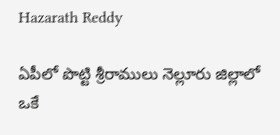Hazarath Reddy

ఏపీలో పొట్టి శ్రీరాములు నెల్లూరు జిల్లాలో ఒకే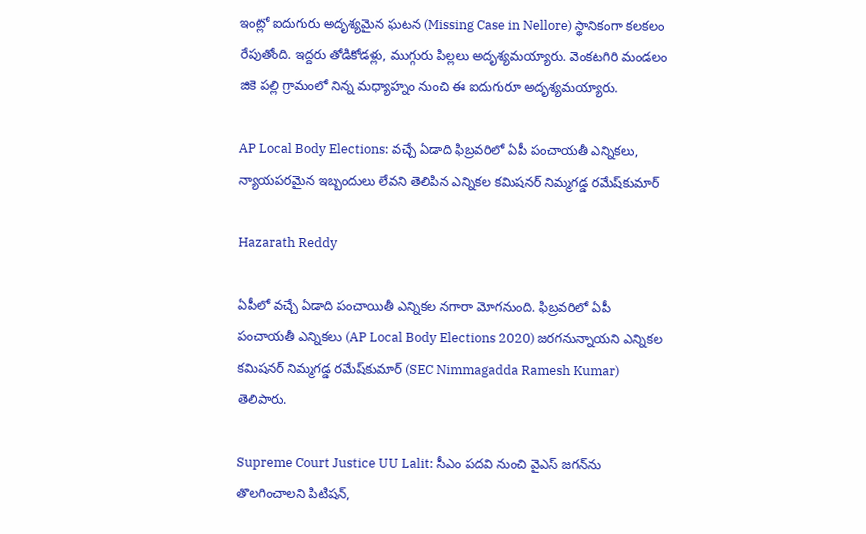ఇంట్లో ఐదుగురు అదృశ్యమైన ఘటన (Missing Case in Nellore) స్థానికంగా కలకలం రేపుతోంది. ఇద్దరు తోడికోడళ్లు, ముగ్గురు పిల్లలు అదృశ్యమయ్యారు. వెంకటగిరి మండలం జికె పల్లి గ్రామంలో నిన్న మధ్యాహ్నం నుంచి ఈ ఐదుగురూ అదృశ్యమయ్యారు.

AP Local Body Elections: వచ్చే ఏడాది ఫిబ్రవరిలో ఏపీ పంచాయతీ ఎన్నికలు, న్యాయపరమైన ఇబ్బందులు లేవని తెలిపిన ఎన్నికల కమిషనర్ నిమ్మగడ్డ రమేష్‌కుమార్

Hazarath Reddy

ఏపీలో వచ్చే ఏడాది పంచాయితీ ఎన్నికల నగారా మోగనుంది. ఫిబ్రవరిలో ఏపీ పంచాయతీ ఎన్నికలు (AP Local Body Elections 2020) జరగనున్నాయని ఎన్నికల కమిషనర్ నిమ్మగడ్డ రమేష్‌కుమార్‌ (SEC Nimmagadda Ramesh Kumar) తెలిపారు.

Supreme Court Justice UU Lalit: సీఎం ప‌ద‌వి నుంచి వైఎస్ జ‌గ‌న్‌ను తొలగించాలని పిటిషన్,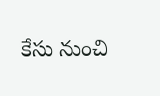కేసు నుంచి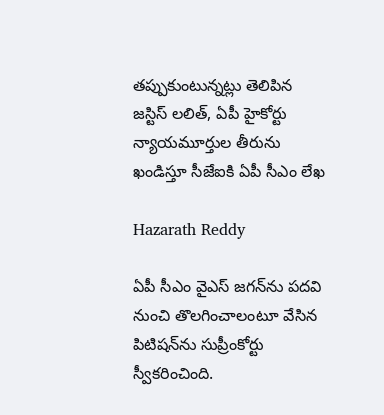త‌ప్పుకుంటున్న‌ట్లు తెలిపిన జ‌స్టిస్ ల‌లిత్, ఏపీ హైకోర్టు న్యాయ‌మూర్తుల తీరును ఖండిస్తూ సీజేఐకి ఏపీ సీఎం లేఖ

Hazarath Reddy

ఏపీ సీఎం వైఎస్ జ‌గ‌న్‌ను పదవి నుంచి తొలగించాలంటూ వేసిన పిటిష‌న్‌ను సుప్రీంకోర్టు స్వీక‌రించింది.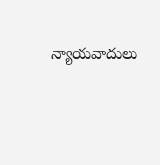న్యాయ‌వాదులు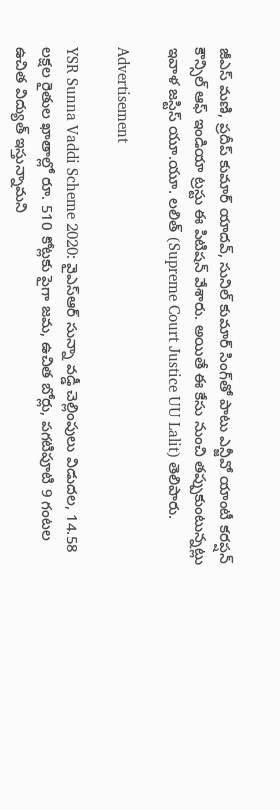జీఎస్ మ‌ణి, ప్ర‌దీప్ కుమార్ యాద‌వ్‌, సునిల్ కుమార్ సింగ్‌తో పాటు ఎన్జీవో యాంటీ క‌ర‌ప్ష‌న్ కౌన్సిల్ ఆఫ్ ఇండియా ట్ర‌స్టు ఈ పిటిషన్ వేశారు. అయితే ఈ కేసు నుంచి త‌ప్పుకుంటున్న‌ట్లు ఇవాళ జ‌స్టిస్ యూ.యూ. ల‌లిత్ (Supreme Court Justice UU Lalit) తెలిపారు.

Advertisement

YSR Sunna Vaddi Scheme 2020: వైఎస్ఆర్‌ సున్నా వడ్డీ చెల్లింపులు విడుదల, 14.58 లక్షల రైతుల ఖాతాల్లో రూ. 510 కోట్లకు పైగా జమ, ఉచిత బోర్లు, పగటిపూటి 9 గంటల ఉచిత విద్యుత్‌ ఇస్తున్నామని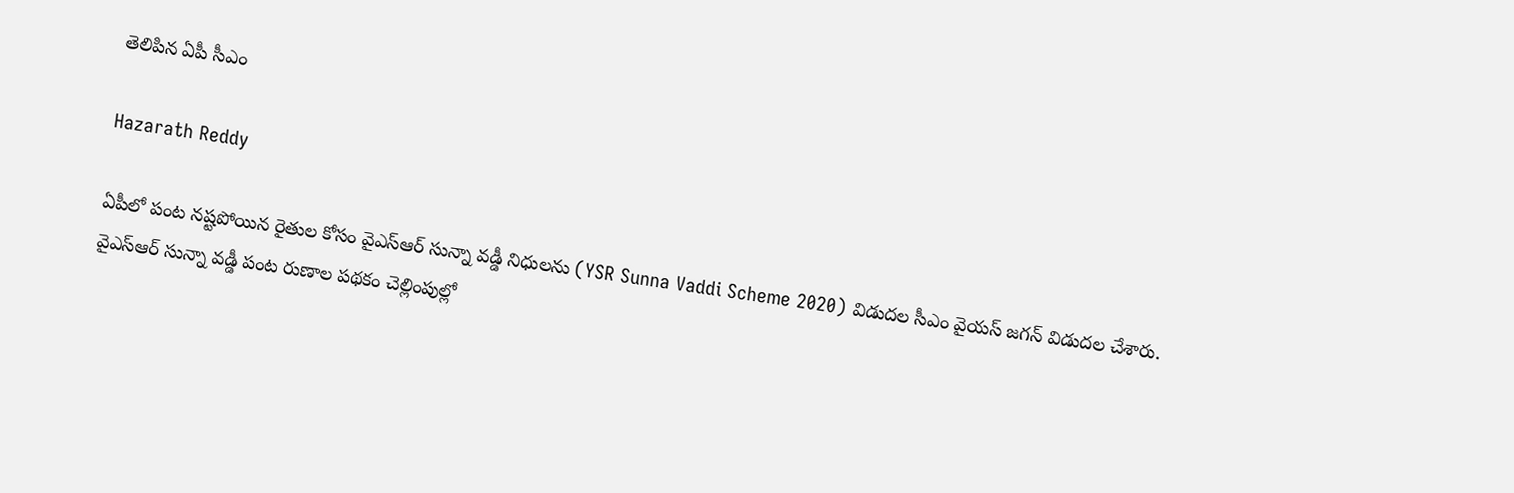తెలిపిన ఏపీ సీఎం

Hazarath Reddy

ఏపీలో పంట నష్టపోయిన రైతుల కోసం వైఎస్ఆర్‌ సున్నా వడ్డీ నిధులను (YSR Sunna Vaddi Scheme 2020) విడుదల సీఎం వైయస్ జగన్ విడుదల చేశారు. వైఎస్ఆర్‌ సున్నా వడ్డీ పంట రుణాల పథకం చెల్లింపుల్లో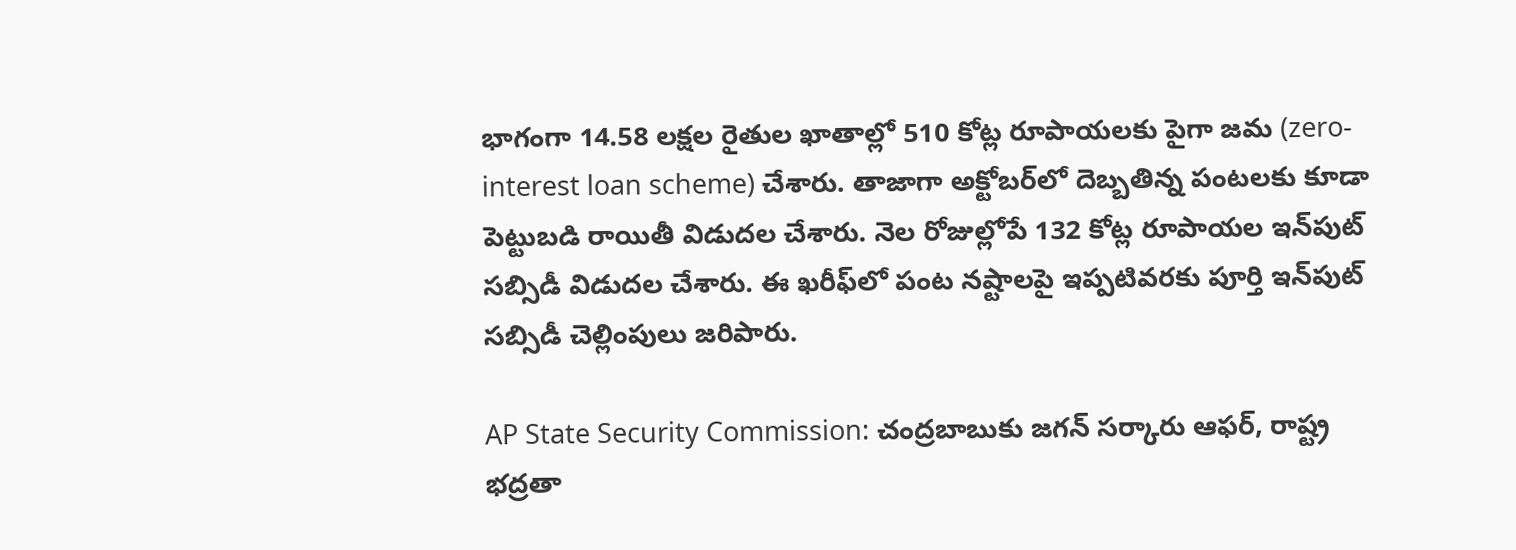భాగంగా 14.58 లక్షల రైతుల ఖాతాల్లో 510 కోట్ల రూపాయలకు పైగా జమ (zero-interest loan scheme) చేశారు. తాజాగా అక్టోబర్‌లో దెబ్బతిన్న పంటలకు కూడా పెట్టుబడి రాయితీ విడుదల చేశారు. నెల రోజుల్లోపే 132 కోట్ల రూపాయల ఇన్‌పుట్ సబ్సిడీ విడుదల చేశారు. ఈ ఖరీఫ్‌లో పంట నష్టాలపై ఇప్పటివరకు పూర్తి ఇన్‌పుట్ సబ్సిడీ చెల్లింపులు జరిపారు.

AP State Security Commission: చంద్రబాబుకు జగన్ సర్కారు ఆఫర్, రాష్ట్ర భద్రతా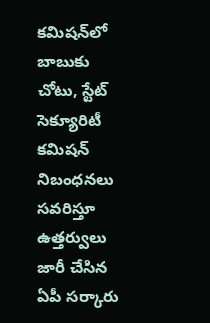కమిషన్‌లో బాబుకు చోటు, స్టేట్ సెక్యూరిటీ కమిషన్ నిబంధనలు సవరిస్తూ ఉత్తర్వులు జారీ చేసిన ఏపీ సర్కారు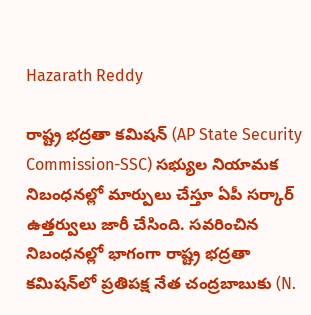Hazarath Reddy

రాష్ట్ర భద్రతా కమిషన్‌ (AP State Security Commission-SSC) సభ్యుల నియామక నిబంధనల్లో మార్పులు చేస్తూ ఏపీ సర్కార్ ఉత్తర్వులు జారీ చేసింది. సవరించిన నిబంధనల్లో భాగంగా రాష్ట్ర భద్రతా కమిషన్‌లో ప్రతిపక్ష నేత చంద్రబాబుకు (N.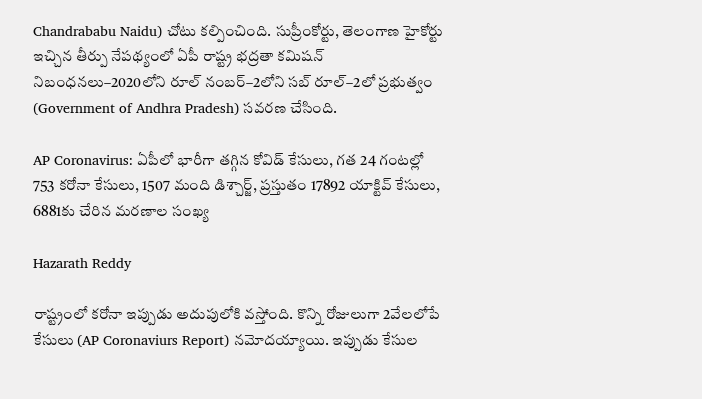Chandrababu Naidu) చోటు కల్పించింది. సుప్రీంకోర్టు, తెలంగాణ హైకోర్టు ఇచ్చిన తీర్పు నేపథ్యంలో ఏపీ రాష్ట్ర భద్రతా కమిషన్‌ నిబంధనలు–2020లోని రూల్‌ నంబర్‌–2లోని సబ్‌ రూల్‌–2లో ప్రభుత్వం (Government of Andhra Pradesh) సవరణ చేసింది.

AP Coronavirus: ఏపీలో భారీగా తగ్గిన కోవిడ్ కేసులు, గత 24 గంటల్లో 753 కరోనా కేసులు, 1507 మంది డిశ్చార్జ్‌, ప్రస్తుతం 17892 యాక్టివ్‌ కేసులు, 6881కు చేరిన మరణాల సంఖ్య

Hazarath Reddy

రాష్ట్రంలో కరోనా ఇప్పుడు అదుపులోకి వస్తోంది. కొన్ని రోజులుగా 2వేలలోపే కేసులు (AP Coronaviurs Report) నమోదయ్యాయి. ఇప్పుడు కేసుల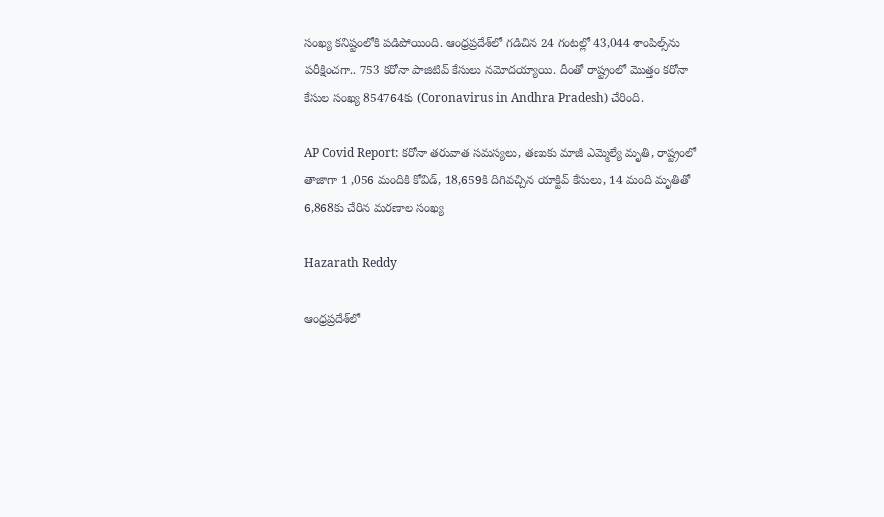సంఖ్య కనిష్టంలోకి పడిపోయింది. ఆంధ్రప్రదేశ్‌లో గడిచిన 24 గంటల్లో 43,044 శాంపిల్స్‌ను పరీక్షించగా.. 753 కరోనా పాజిటివ్‌ కేసులు నమోదయ్యాయి. దీంతో రాష్ట్రంలో మొత్తం కరోనా కేసుల సంఖ్య 854764కు (Coronavirus in Andhra Pradesh) చేరింది.

AP Covid Report: కరోనా తరువాత సమస్యలు, తణుకు మాజీ ఎమ్మెల్యే మృతి, రాష్ట్రంలో తాజాగా 1 ,056 మందికి కోవిడ్, 18,659కి దిగివచ్చిన యాక్టివ్ కేసులు, 14 మంది మృతితో 6,868కు చేరిన మరణాల సంఖ్య

Hazarath Reddy

ఆంధ్రప్రదేశ్‌లో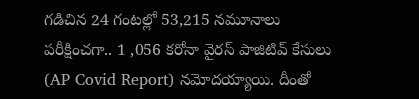గడిచిన 24 గంటల్లో 53,215 నమూనాలు పరీక్షించగా.. 1 ,056 కరోనా వైరస్‌ పాజిటివ్‌ కేసులు (AP Covid Report) నమోదయ్యాయి. దీంతో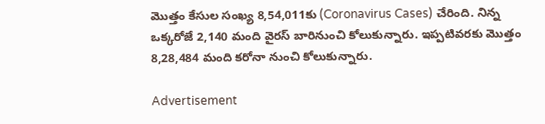మొత్తం కేసుల సంఖ్య 8,54,011కు (Coronavirus Cases) చేరింది. నిన్న ఒక్కరోజే 2,140 మంది వైరస్‌ బారినుంచి కోలుకున్నారు. ఇప్పటివరకు మొత్తం 8,28,484 మంది కరోనా నుంచి కోలుకున్నారు.

Advertisement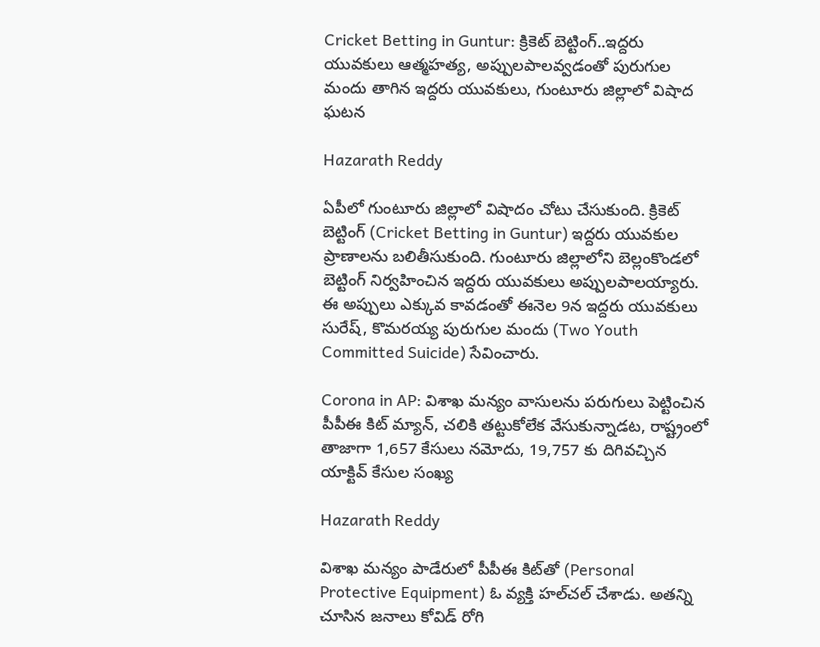Cricket Betting in Guntur: క్రికెట్ బెట్టింగ్‌..ఇద్దరు యువకులు ఆత్మహత్య, అప్పులపాలవ్వడంతో పురుగుల మందు తాగిన ఇద్దరు యువకులు, గుంటూరు జిల్లాలో విషాద ఘటన

Hazarath Reddy

ఏపీలో గుంటూరు జిల్లాలో విషాదం చోటు చేసుకుంది. క్రికెట్‌ బెట్టింగ్‌ (Cricket Betting in Guntur) ఇద్దరు యువకుల ప్రాణాలను బలితీసుకుంది. గుంటూరు జిల్లాలోని బెల్లంకొండలో బెట్టింగ్‌ నిర్వహించిన ఇద్దరు యువకులు అప్పులపాలయ్యారు. ఈ అప్పులు ఎక్కువ కావడంతో ఈనెల 9న ఇద్దరు యువకులు సురేష్‌, కొమరయ్య పురుగుల మందు (Two Youth Committed Suicide) సేవించారు.

Corona in AP: విశాఖ మన్యం వాసులను పరుగులు పెట్టించిన పీపీఈ కిట్ మ్యాన్, చలికి తట్టుకోలేక వేసుకున్నాడట, రాష్ట్రంలో తాజాగా 1,657 కేసులు నమోదు, 19,757 కు దిగివచ్చిన యాక్టివ్ కేసుల సంఖ్య

Hazarath Reddy

విశాఖ మన్యం పాడేరులో పీపీఈ కిట్‌తో (Personal Protective Equipment) ఓ వ్యక్తి హల్‌చల్‌ చేశాడు. అతన్ని చూసిన జనాలు కోవిడ్ రోగి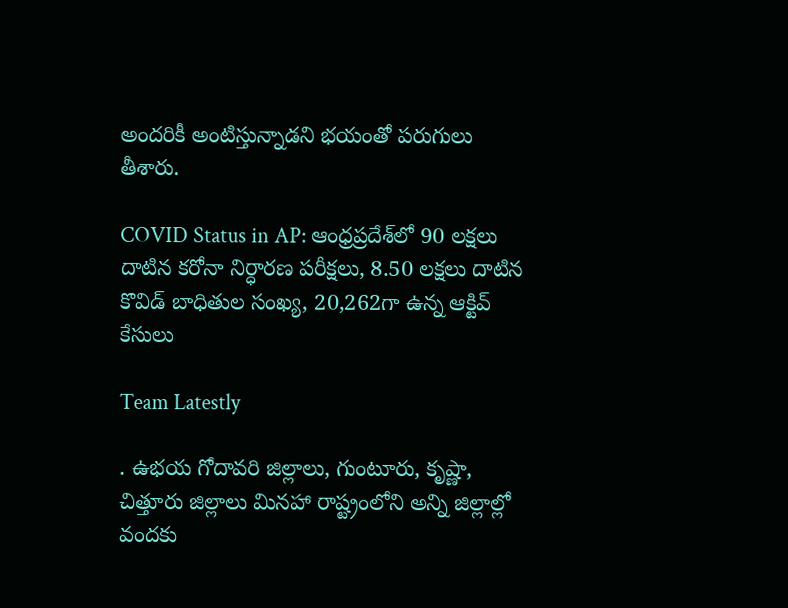అందరికీ అంటిస్తున్నాడని భయంతో పరుగులు తీశారు.

COVID Status in AP: ఆంధ్రప్రదేశ్‌లో 90 లక్షలు దాటిన కరోనా నిర్ధారణ పరీక్షలు, 8.50 లక్షలు దాటిన కొవిడ్ బాధితుల సంఖ్య, 20,262గా ఉన్న ఆక్టివ్ కేసులు

Team Latestly

. ఉభయ గోదావరి జిల్లాలు, గుంటూరు, కృష్ణా, చిత్తూరు జిల్లాలు మినహా రాష్ట్రంలోని అన్ని జిల్లాల్లో వందకు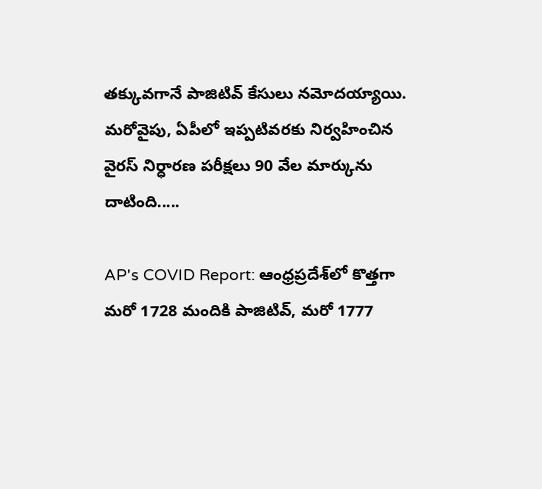తక్కువగానే పాజిటివ్ కేసులు నమోదయ్యాయి. మరోవైపు, ఏపీలో ఇప్పటివరకు నిర్వహించిన వైరస్ నిర్ధారణ పరీక్షలు 90 వేల మార్కును దాటింది.....

AP's COVID Report: ఆంధ్రప్రదేశ్‌లో కొత్తగా మరో 1728 మందికి పాజిటివ్, మరో 1777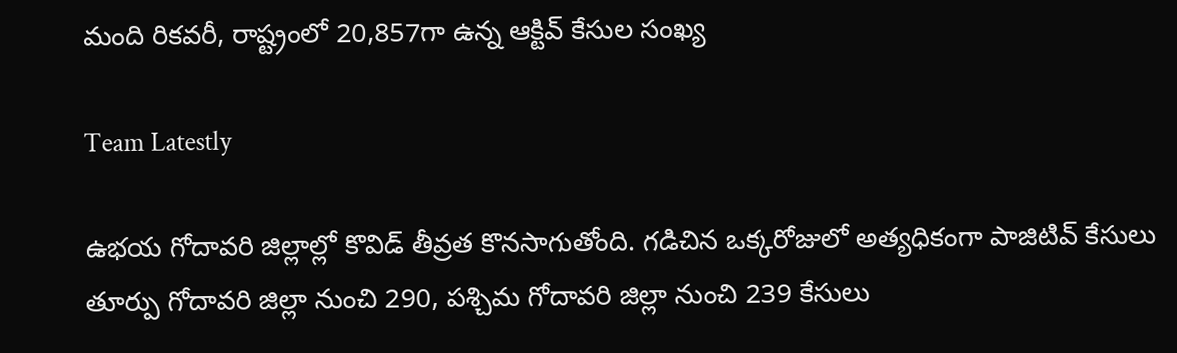మంది రికవరీ, రాష్ట్రంలో 20,857గా ఉన్న ఆక్టివ్ కేసుల సంఖ్య

Team Latestly

ఉభయ గోదావరి జిల్లాల్లో కొవిడ్ తీవ్రత కొనసాగుతోంది. గడిచిన ఒక్కరోజులో అత్యధికంగా పాజిటివ్ కేసులు తూర్పు గోదావరి జిల్లా నుంచి 290, పశ్చిమ గోదావరి జిల్లా నుంచి 239 కేసులు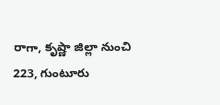రాగా, కృష్ణా జిల్లా నుంచి 223, గుంటూరు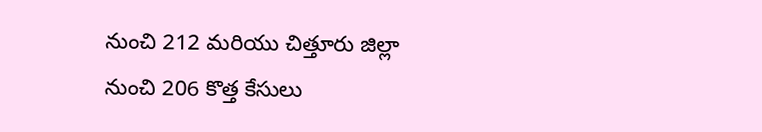నుంచి 212 మరియు చిత్తూరు జిల్లా నుంచి 206 కొత్త కేసులు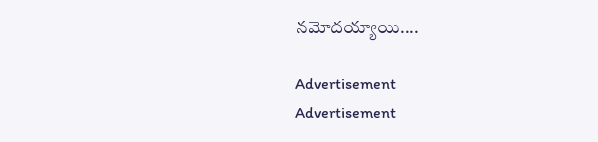నమోదయ్యాయి....

Advertisement
Advertisement